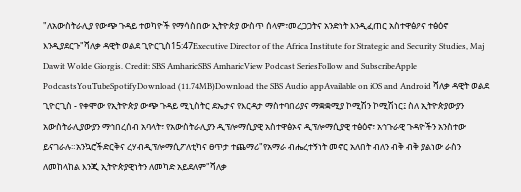"ለአውስትራሊያ የውጭ ጉዳይ ተወካዮች የማሳስበው ኢትዮጵያ ውስጥ ሰላም፣መረጋጋትና አንድነት እንዲፈጠር አስተዋፅዖና ተፅዕኖ እንዲያደርጉ"ሻለቃ ዳዊት ወልደ ጊዮርጊስ15:47Executive Director of the Africa Institute for Strategic and Security Studies, Maj Dawit Wolde Giorgis. Credit: SBS AmharicSBS AmharicView Podcast SeriesFollow and SubscribeApple PodcastsYouTubeSpotifyDownload (11.74MB)Download the SBS Audio appAvailable on iOS and Android ሻለቃ ዳዊት ወልደ ጊዮርጊስ - የቀሞው የኢትዮጵያ ውጭ ጉዳይ ሚኒስትር ደኤታና የእርዳታ ማስተባበሪያና ማቋቋሚያ ኮሚሽን ኮሚሽነር፤ ስለ ኢትዮጵያውያን አውስትራሊያውያን ማኅበረሰብ አባላት፣ የአውስትራሊያን ዲፕሎማሲያዊ አስተዋፅኦና ዲፕሎማሲያዊ ተፅዕኖ፣ አኅጉራዊ ጉዳዮችን አንስተው ይናገራሉ።አንኳሮችድርቅና ረሃብዲፕሎማሲፖለቲካና ፀጥታ ተጨማሪ"የአማራ ብሔረተኝነት መኖር አለበት ብለን ብቅ ብቅ ያልነው ራስን ለመከላከል እንጂ ኢትዮጵያዊነትን ለመካድ አይደለም"ሻለቃ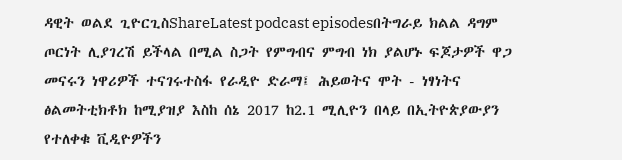ዳዊት ወልደ ጊዮርጊስShareLatest podcast episodesበትግራይ ክልል ዳግም ጦርነት ሊያገረሽ ይችላል በሚል ስጋት የምግብና ምግብ ነክ ያልሆኑ ፍጆታዎች ዋጋ መናሩን ነዋሪዎች ተናገሩተስፋ የራዲዮ ድራማ፤ ሕይወትና ሞት - ነፃነትና ፅልመትቲክቶክ ከሚያዝያ እስከ ሰኔ 2017 ከ2.1 ሚሊዮን በላይ በኢትዮጵያውያን የተለቀቁ ቪዲዮዎችን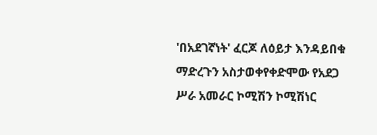'በአደገኛነት' ፈርጆ ለዕይታ እንዳይበቁ ማድረጉን አስታወቀየቀድሞው የአደጋ ሥራ አመራር ኮሚሽን ኮሚሽነር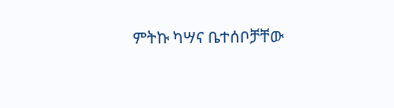ምትኩ ካሣና ቤተሰቦቻቸው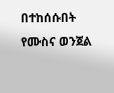በተከሰሱበት የሙስና ወንጀል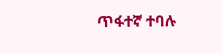ጥፋተኛ ተባሉ